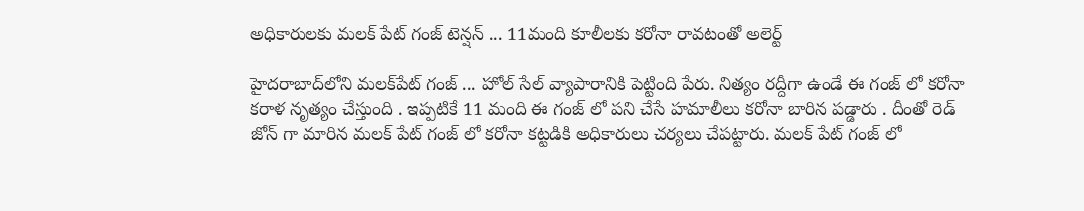అధికారులకు మలక్ పేట్ గంజ్ టెన్షన్ ... 11మంది కూలీలకు కరోనా రావటంతో అలెర్ట్

హైదరాబాద్‌లోని మలక్‌పేట్‌ గంజ్ ... హోల్ సేల్ వ్యాపారానికి పెట్టింది పేరు. నిత్యం రద్దీగా ఉండే ఈ గంజ్ లో కరోనా కరాళ నృత్యం చేస్తుంది . ఇప్పటికే 11 మంది ఈ గంజ్ లో పని చేసే హమాలీలు కరోనా బారిన పడ్డారు . దీంతో రెడ్ జోన్ గా మారిన మలక్ పేట్ గంజ్ లో కరోనా కట్టడికి అధికారులు చర్యలు చేపట్టారు. మలక్ పేట్ గంజ్ లో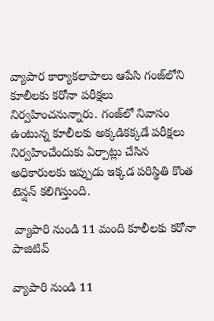వ్యాపార కార్యాకలాపాలు ఆపేసి గంజ్‌లోని కూలీలకు కరోనా పరీక్షలు నిర్వహించనున్నారు. గంజ్‌లో నివాసం ఉంటున్న కూలీలకు అక్కడికక్కడే పరీక్షలు నిర్వహించేందుకు ఏర్పాట్లు చేసిన అధికారులకు ఇప్పుడు ఇక్కడ పరిస్థితి కొంత టెన్షన్ కలిగిస్తుంది.

 వ్యాపారి నుండి 11 మంది కూలీలకు కరోనా పాజిటివ్

వ్యాపారి నుండి 11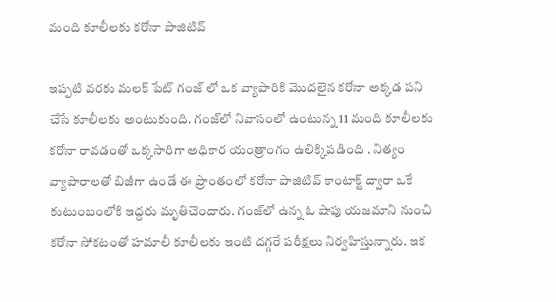మంది కూలీలకు కరోనా పాజిటివ్

ఇప్పటి వరకు మలక్ పేట్ గంజ్ లో ఒక వ్యాపారికి మొదలైన కరోనా అక్కడ పని చేసే కూలీలకు అంటుకుంది. గంజ్‌లో నివాసంలో ఉంటున్న 11 మంది కూలీలకు కరోనా రావడంతో ఒక్కసారిగా అధికార యంత్రాంగం ఉలిక్కిపడింది . నిత్యం వ్యాపారాలతో బిజీగా ఉండే ఈ ప్రాంతంలో కరోనా పాజిటివ్ కాంటాక్ట్ ద్వారా ఒకే కుటుంబంలోకి ఇద్దరు మృతిచెందారు. గంజ్‌లో ఉన్న ఓ షాపు యజమాని నుంచి కరోనా సోకటంతో హమాలీ కూలీలకు ఇంటి దగ్గరే పరీక్షలు నిర్వహిస్తున్నారు. ఇక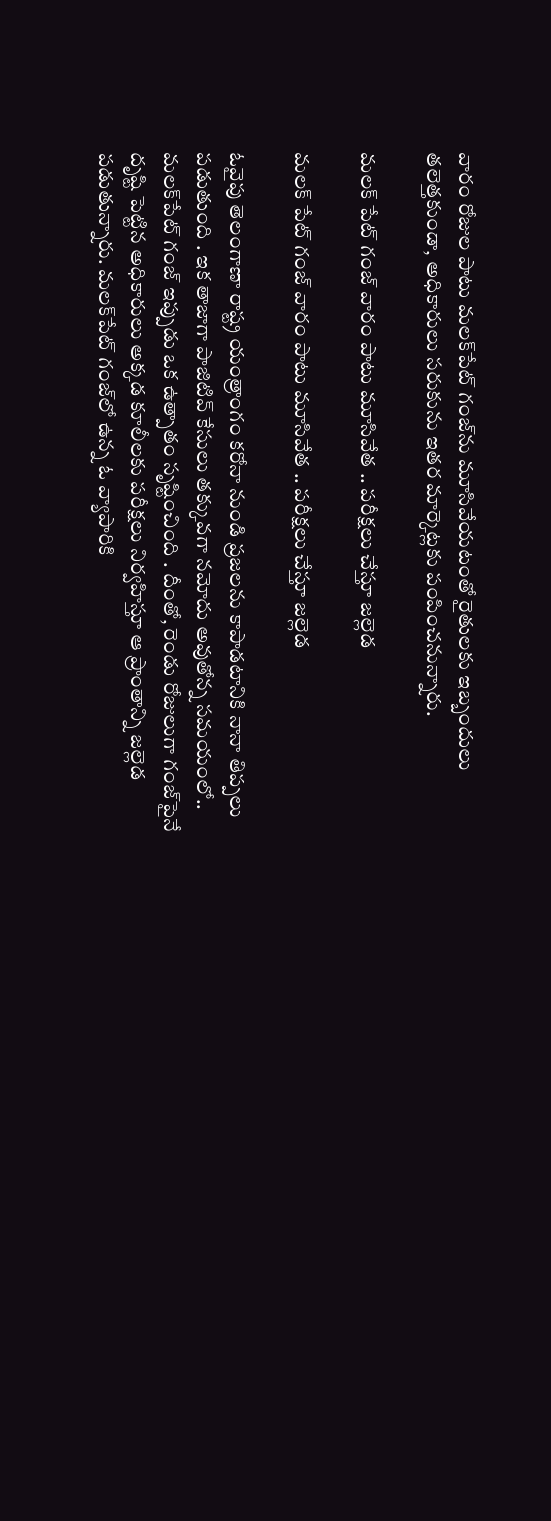వారం రోజుల పాటు మలక్‌పేట్ గంజ్‌ను మూసివేయటంతో రైతులకు ఇబ్బందులు తలెత్తకుండా, అధికారులు సరుకును ఇతర మార్కెట్లకు పంపించనున్నారు.

మలక్ పేట్ గంజ్ వారం పాటు మూసివేత .. పరీక్షలు చేస్తూ జల్లెడ

మలక్ పేట్ గంజ్ వారం పాటు మూసివేత .. పరీక్షలు చేస్తూ జల్లెడ

ఓవైపు తెలంగాణా రాష్ట్ర యంత్రాంగం కరోనా నుండి ప్రజలను కాపాడటానికి నానా తిప్పలు పడుతుంది . ఇక తాజాగా పాజిటివ్ కేసులు తక్కువగా నమోదు అవుతోన్న సమయంలో.. మలక్‌పేట్‌ గంజ్ ఇప్పుడు ఒక ఉత్పాతం సృష్టించింది . దీంతో, రెండు రోజులుగా గంజ్‌పైనే దృష్టి పెట్టిన అధికారులు అక్కడ కూలీలకు పరీక్షలు నిర్వహిస్తూ ఆ ప్రాంతాన్ని జల్లెడ పడుతున్నారు. మలక్‌పేట్ గంజ్‌లో ఉన్న ఓ వ్యాపారికి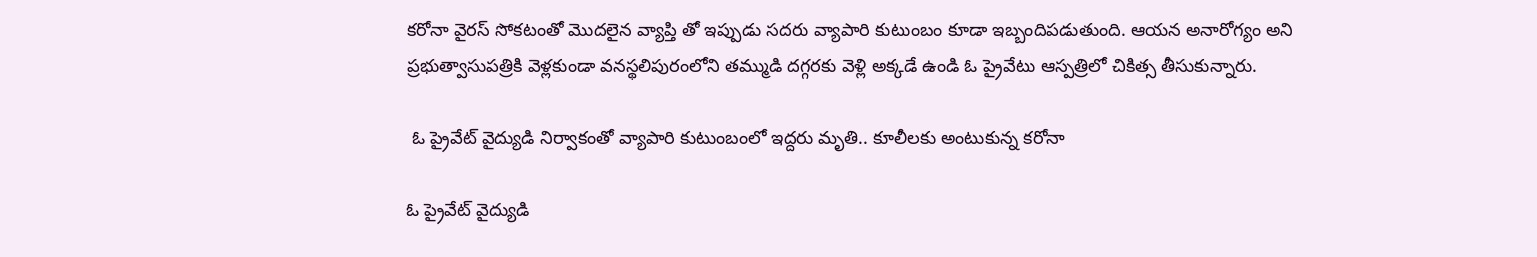కరోనా వైరస్ సోకటంతో మొదలైన వ్యాప్తి తో ఇప్పుడు సదరు వ్యాపారి కుటుంబం కూడా ఇబ్బందిపడుతుంది. ఆయన అనారోగ్యం అని ప్రభుత్వాసుపత్రికి వెళ్లకుండా వనస్థలిపురంలోని తమ్ముడి దగ్గరకు వెళ్లి అక్కడే ఉండి ఓ ప్రైవేటు ఆస్పత్రిలో చికిత్స తీసుకున్నారు.

 ఓ ప్రైవేట్ వైద్యుడి నిర్వాకంతో వ్యాపారి కుటుంబంలో ఇద్దరు మృతి.. కూలీలకు అంటుకున్న కరోనా

ఓ ప్రైవేట్ వైద్యుడి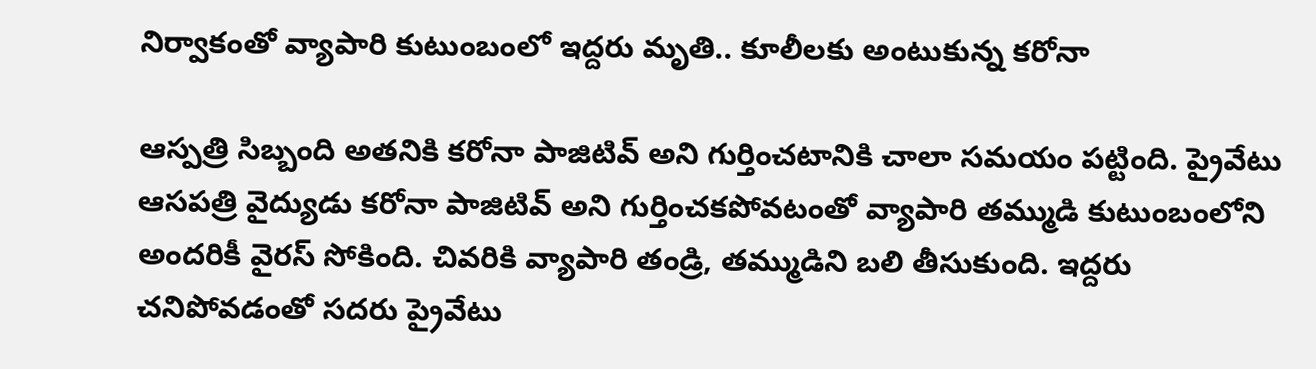నిర్వాకంతో వ్యాపారి కుటుంబంలో ఇద్దరు మృతి.. కూలీలకు అంటుకున్న కరోనా

ఆస్పత్రి సిబ్బంది అతనికి కరోనా పాజిటివ్ అని గుర్తించటానికి చాలా సమయం పట్టింది. ప్రైవేటు ఆసపత్రి వైద్యుడు కరోనా పాజిటివ్ అని గుర్తించకపోవటంతో వ్యాపారి తమ్ముడి కుటుంబంలోని అందరికీ వైరస్ సోకింది. చివరికి వ్యాపారి తండ్రి, తమ్ముడిని బలి తీసుకుంది. ఇద్దరు చనిపోవడంతో సదరు ప్రైవేటు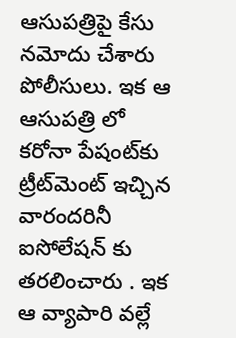ఆసుపత్రిపై కేసు నమోదు చేశారు పోలీసులు. ఇక ఆ ఆసుపత్రి లో కరోనా పేషంట్‌కు ట్రీట్‌మెంట్ ఇచ్చిన వారందరినీ ఐసోలేషన్‌ కు తరలించారు . ఇక ఆ వ్యాపారి వల్లే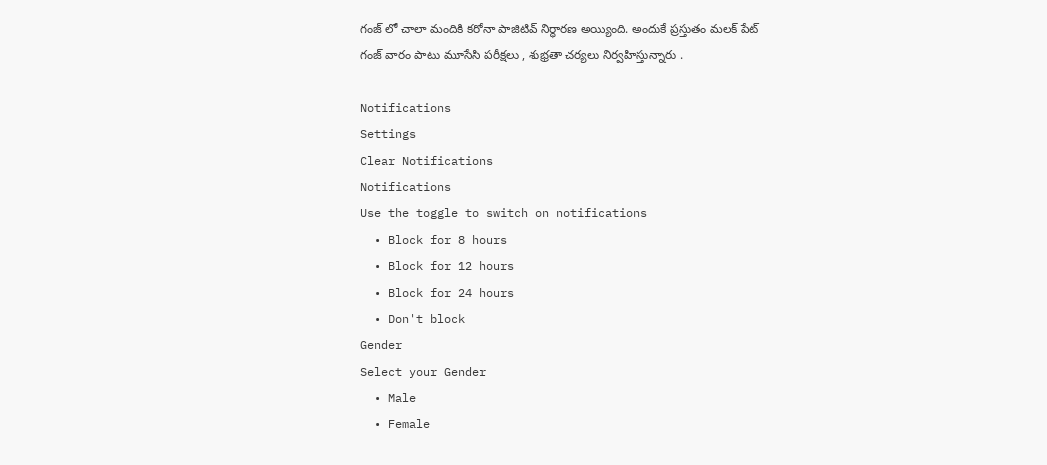గంజ్ లో చాలా మందికి కరోనా పాజిటివ్ నిర్ధారణ అయ్యింది. అందుకే ప్రస్తుతం మలక్ పేట్ గంజ్ వారం పాటు మూసేసి పరీక్షలు , శుభ్రతా చర్యలు నిర్వహిస్తున్నారు .

Notifications
Settings
Clear Notifications
Notifications
Use the toggle to switch on notifications
  • Block for 8 hours
  • Block for 12 hours
  • Block for 24 hours
  • Don't block
Gender
Select your Gender
  • Male
  • Female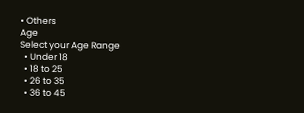• Others
Age
Select your Age Range
  • Under 18
  • 18 to 25
  • 26 to 35
  • 36 to 45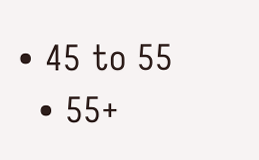• 45 to 55
  • 55+